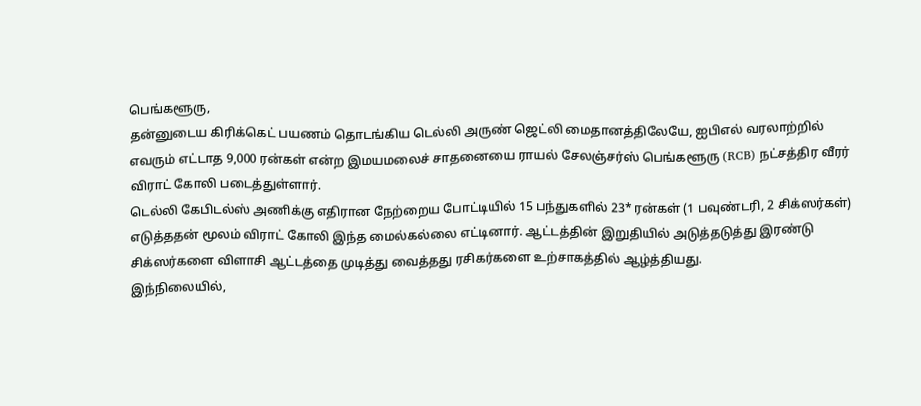பெங்களூரு,
தன்னுடைய கிரிக்கெட் பயணம் தொடங்கிய டெல்லி அருண் ஜெட்லி மைதானத்திலேயே, ஐபிஎல் வரலாற்றில் எவரும் எட்டாத 9,000 ரன்கள் என்ற இமயமலைச் சாதனையை ராயல் சேலஞ்சர்ஸ் பெங்களூரு (RCB) நட்சத்திர வீரர் விராட் கோலி படைத்துள்ளார்.
டெல்லி கேபிடல்ஸ் அணிக்கு எதிரான நேற்றைய போட்டியில் 15 பந்துகளில் 23* ரன்கள் (1 பவுண்டரி, 2 சிக்ஸர்கள்) எடுத்ததன் மூலம் விராட் கோலி இந்த மைல்கல்லை எட்டினார். ஆட்டத்தின் இறுதியில் அடுத்தடுத்து இரண்டு சிக்ஸர்களை விளாசி ஆட்டத்தை முடித்து வைத்தது ரசிகர்களை உற்சாகத்தில் ஆழ்த்தியது.
இந்நிலையில்,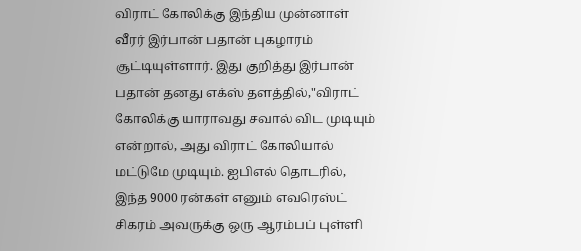விராட் கோலிக்கு இந்திய முன்னாள் வீரர் இர்பான் பதான் புகழாரம் சூட்டியுள்ளார். இது குறித்து இர்பான் பதான் தனது எக்ஸ் தளத்தில்,"விராட் கோலிக்கு யாராவது சவால் விட முடியும் என்றால், அது விராட் கோலியால் மட்டுமே முடியும். ஐபிஎல் தொடரில், இந்த 9000 ரன்கள் எனும் எவரெஸ்ட் சிகரம் அவருக்கு ஒரு ஆரம்பப் புள்ளி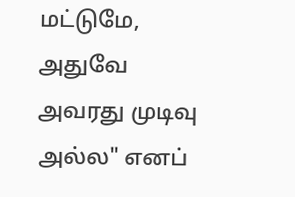மட்டுமே, அதுவே அவரது முடிவு அல்ல" எனப்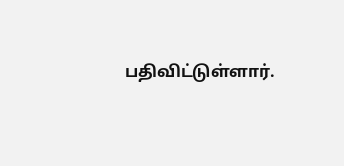பதிவிட்டுள்ளார்.